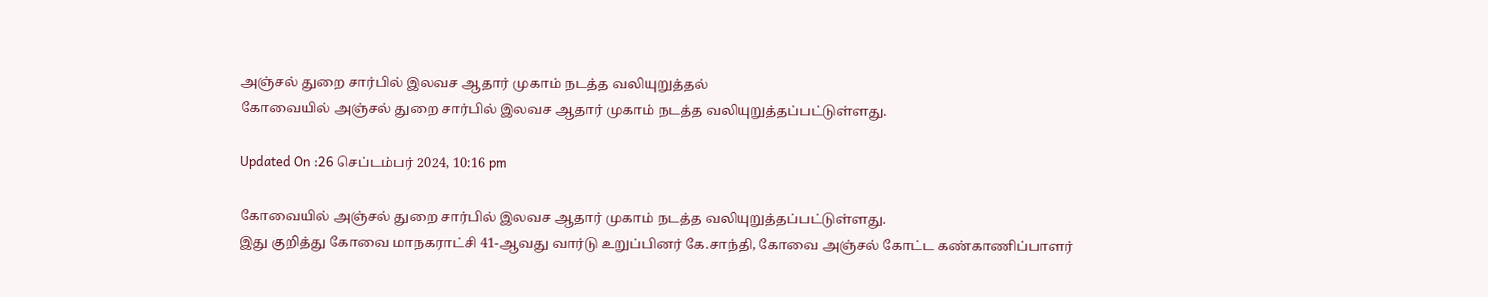அஞ்சல் துறை சார்பில் இலவச ஆதார் முகாம் நடத்த வலியுறுத்தல்
கோவையில் அஞ்சல் துறை சார்பில் இலவச ஆதார் முகாம் நடத்த வலியுறுத்தப்பட்டுள்ளது.

Updated On :26 செப்டம்பர் 2024, 10:16 pm

கோவையில் அஞ்சல் துறை சார்பில் இலவச ஆதார் முகாம் நடத்த வலியுறுத்தப்பட்டுள்ளது.
இது குறித்து கோவை மாநகராட்சி 41-ஆவது வார்டு உறுப்பினர் கே.சாந்தி, கோவை அஞ்சல் கோட்ட கண்காணிப்பாளர்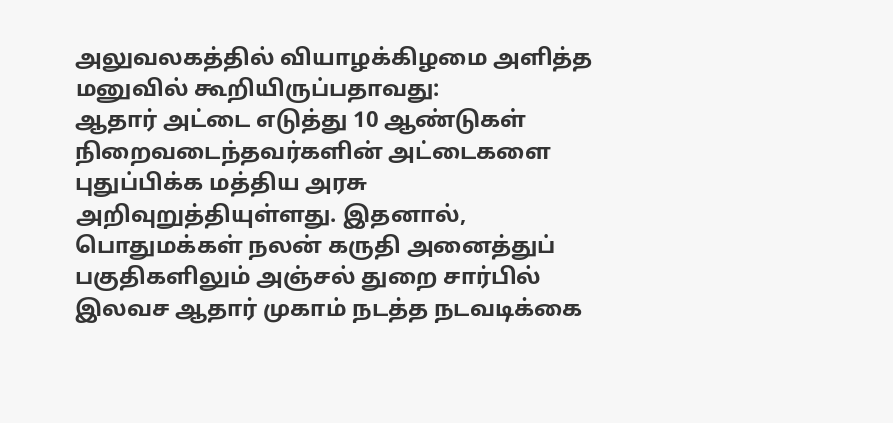அலுவலகத்தில் வியாழக்கிழமை அளித்த மனுவில் கூறியிருப்பதாவது:
ஆதார் அட்டை எடுத்து 10 ஆண்டுகள் நிறைவடைந்தவர்களின் அட்டைகளை புதுப்பிக்க மத்திய அரசு அறிவுறுத்தியுள்ளது. இதனால், பொதுமக்கள் நலன் கருதி அனைத்துப் பகுதிகளிலும் அஞ்சல் துறை சார்பில் இலவச ஆதார் முகாம் நடத்த நடவடிக்கை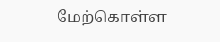மேற்கொள்ள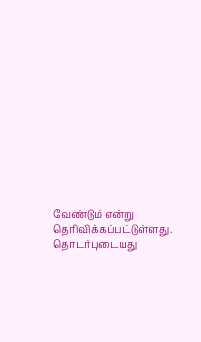வேண்டும் என்று தெரிவிக்கப்பட்டுள்ளது.
தொடர்புடையது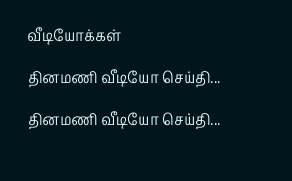வீடியோக்கள்

தினமணி வீடியோ செய்தி...

தினமணி வீடியோ செய்தி...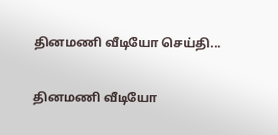தினமணி வீடியோ செய்தி...

தினமணி வீடியோ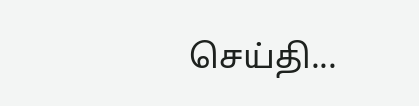செய்தி...